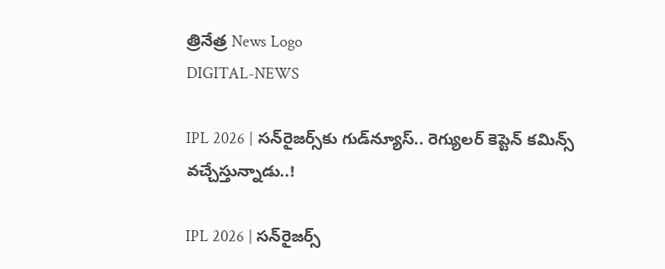త్రినేత్ర News Logo
DIGITAL-NEWS

IPL 2026 | స‌న్‌రైజ‌ర్స్‌కు గుడ్‌న్యూస్‌.. రెగ్యుల‌ర్ కెప్టెన్ క‌మిన్స్ వ‌చ్చేస్తున్నాడు..!

IPL 2026 | స‌న్‌రైజ‌ర్స్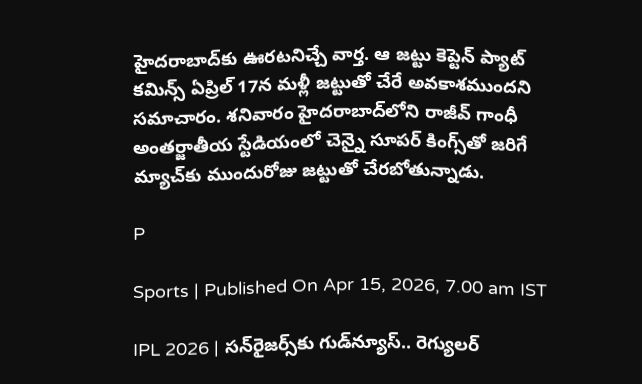హైద‌రాబాద్‌కు ఊరటనిచ్చే వార్త. ఆ జట్టు కెప్టెన్ ప్యాట్‌ కమిన్స్‌ ఏప్రిల్‌ 17న మళ్లీ జట్టుతో చేరే అవకాశముందని సమాచారం. శనివారం హైదరాబాద్‌లోని రాజీవ్‌ గాంధీ అంతర్జాతీయ స్టేడియంలో చెన్నై సూపర్‌ కింగ్స్‌తో జరిగే మ్యాచ్‌కు ముందురోజు జ‌ట్టుతో చేర‌బోతున్నాడు.

P

Sports | Published On Apr 15, 2026, 7.00 am IST

IPL 2026 | స‌న్‌రైజ‌ర్స్‌కు గుడ్‌న్యూస్‌.. రెగ్యుల‌ర్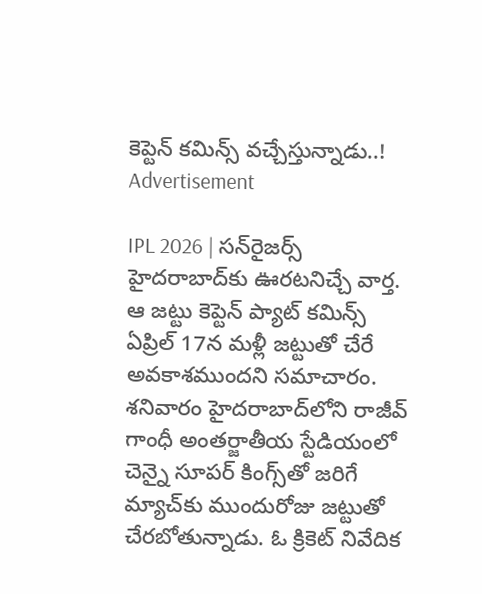కెప్టెన్ క‌మిన్స్ వ‌చ్చేస్తున్నాడు..!
Advertisement

IPL 2026 | స‌న్‌రైజ‌ర్స్ హైద‌రాబాద్‌కు ఊరటనిచ్చే వార్త. ఆ జట్టు కెప్టెన్ ప్యాట్‌ కమిన్స్‌ ఏప్రిల్‌ 17న మళ్లీ జట్టుతో చేరే అవకాశముందని సమాచారం. శనివారం హైదరాబాద్‌లోని రాజీవ్‌ గాంధీ అంతర్జాతీయ స్టేడియంలో చెన్నై సూపర్‌ కింగ్స్‌తో జరిగే మ్యాచ్‌కు ముందురోజు జ‌ట్టుతో చేర‌బోతున్నాడు. ఓ క్రికెట్ నివేదిక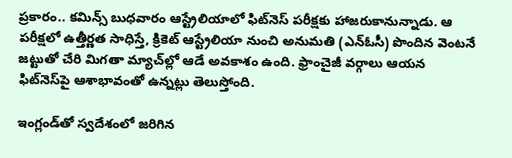ప్ర‌కారం.. క‌మిన్స్ బుధ‌వారం ఆస్ట్రేలియాలో ఫిట్‌నెస్‌ పరీక్షకు హాజరుకానున్నాడు. ఆ పరీక్షలో ఉత్తీర్ణత సాధిస్తే, క్రికెట్‌ ఆస్ట్రేలియా నుంచి అనుమతి (ఎన్‌ఓసీ) పొందిన వెంటనే జట్టుతో చేరి మిగ‌తా మ్యాచ్‌ల్లో ఆడే అవకాశం ఉంది. ఫ్రాంచైజీ వర్గాలు ఆయన ఫిట్‌నెస్‌పై ఆశాభావంతో ఉన్న‌ట్లు తెలుస్తోంది.

ఇంగ్లండ్‌తో స్వ‌దేశంలో జ‌రిగిన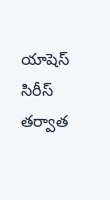యాషెస్ సిరీస్ త‌ర్వాత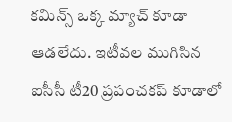క‌మిన్స్ ఒక్క మ్యాచ్ కూడా ఆడ‌లేదు. ఇటీవల ముగిసిన ఐసీసీ టీ20 ప్రపంచకప్ కూడాలో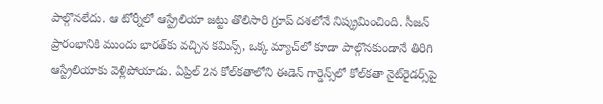పాల్గొనలేదు. ఆ టోర్నీలో ఆస్ట్రేలియా జట్టు తొలిసారి గ్రూప్‌ దశలోనే నిష్క్రమించింది. సీజన్‌ ప్రారంభానికి ముందు భారత్‌కు వచ్చిన కమిన్స్‌, ఒక్క మ్యాచ్‌లో కూడా పాల్గొనకుండానే తిరిగి ఆస్ట్రేలియాకు వెళ్లిపోయాడు. ఏప్రిల్‌ 2న కోల్‌కతాలోని ఈడెన్‌ గార్డెన్స్‌లో కోల్‌కతా నైట్‌రైడర్స్‌పై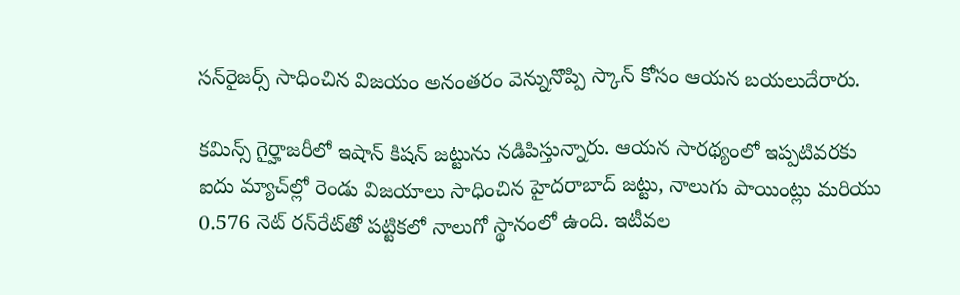సన్‌రైజర్స్‌ సాధించిన విజయం అనంతరం వెన్నునొప్పి స్కాన్‌ కోసం ఆయన బయలుదేరారు.

కమిన్స్‌ గైర్హాజరీలో ఇషాన్‌ కిషన్‌ జట్టును నడిపిస్తున్నారు. ఆయన సారథ్యంలో ఇప్పటివరకు ఐదు మ్యాచ్‌ల్లో రెండు విజయాలు సాధించిన హైదరాబాద్‌ జట్టు, నాలుగు పాయింట్లు మరియు 0.576 నెట్‌ రన్‌రేట్‌తో పట్టికలో నాలుగో స్థానంలో ఉంది. ఇటీవల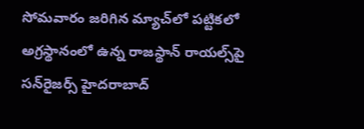సోమవారం జరిగిన మ్యాచ్‌లో పట్టికలో అగ్రస్థానంలో ఉన్న రాజస్థాన్‌ రాయల్స్‌పై సన్‌రైజర్స్‌ హైదరాబాద్‌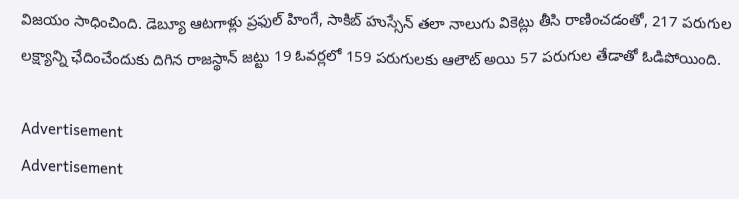విజయం సాధించింది. డెబ్యూ ఆటగాళ్లు ప్రఫుల్‌ హింగే, సాకిబ్‌ హుస్సేన్‌ తలా నాలుగు వికెట్లు తీసి రాణించడంతో, 217 పరుగుల లక్ష్యాన్ని ఛేదించేందుకు దిగిన రాజస్థాన్‌ జట్టు 19 ఓవర్లలో 159 పరుగులకు ఆలౌట్‌ అయి 57 పరుగుల తేడాతో ఓడిపోయింది.

Advertisement
Advertisement